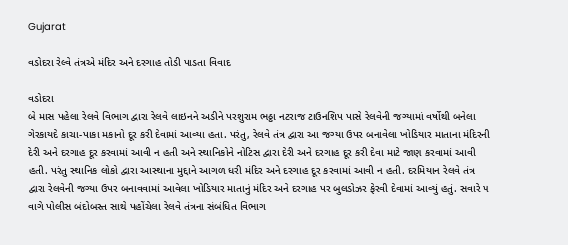Gujarat

વડોદરા રેલ્વે તંત્રએ મંદિર અને દરગાહ તોડી પાડતા વિવાદ

વડોદરા
બે માસ પહેલા રેલવે વિભાગ દ્વારા રેલવે લાઇનને અડીને પરશુરામ ભઠ્ઠા નટરાજ ટાઉનશિપ પાસે રેલવેની જગ્યામાં વર્ષોથી બનેલા ગેરકાયદે કાચા-પાકા મકાનો દૂર કરી દેવામાં આવ્યા હતા. પરંતુ, રેલવે તંત્ર દ્વારા આ જગ્યા ઉપર બનાવેલા ખોડિયાર માતાના મંદિરની દેરી અને દરગાહ દૂર કરવામાં આવી ન હતી અને સ્થાનિકોને નોટિસ દ્વારા દેરી અને દરગાહ દૂર કરી દેવા માટે જાણ કરવામાં આવી હતી. પરંતુ સ્થાનિક લોકો દ્વારા આસ્થાના મુદ્દાને આગળ ધરી મંદિર અને દરગાહ દૂર કરવામાં આવી ન હતી. દરમિયાન રેલવે તંત્ર દ્વારા રેલવેની જગ્યા ઉપર બનાવવામાં આવેલા ખોડિયાર માતાનું મંદિર અને દરગાહ પર બુલડોઝર ફેરવી દેવામાં આવ્યું હતું. સવારે ૫ વાગે પોલીસ બંદોબસ્ત સાથે પહોંચેલા રેલવે તંત્રના સંબંધિત વિભાગ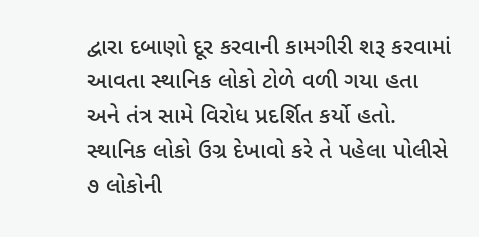દ્વારા દબાણો દૂર કરવાની કામગીરી શરૂ કરવામાં આવતા સ્થાનિક લોકો ટોળે વળી ગયા હતા અને તંત્ર સામે વિરોધ પ્રદર્શિત કર્યો હતો. સ્થાનિક લોકો ઉગ્ર દેખાવો કરે તે પહેલા પોલીસે ૭ લોકોની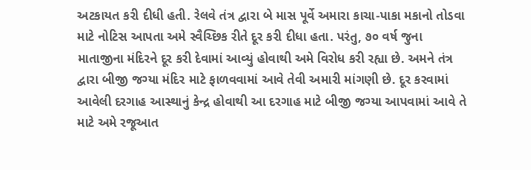અટકાયત કરી દીધી હતી. રેલવે તંત્ર દ્વારા બે માસ પૂર્વે અમારા કાચા-પાકા મકાનો તોડવા માટે નોટિસ આપતા અમે સ્વૈચ્છિક રીતે દૂર કરી દીધા હતા. પરંતુ, ૭૦ વર્ષ જુના માતાજીના મંદિરને દૂર કરી દેવામાં આવ્યું હોવાથી અમે વિરોધ કરી રહ્યા છે. અમને તંત્ર દ્વારા બીજી જગ્યા મંદિર માટે ફાળવવામાં આવે તેવી અમારી માંગણી છે. દૂર કરવામાં આવેલી દરગાહ આસ્થાનું કેન્દ્ર હોવાથી આ દરગાહ માટે બીજી જગ્યા આપવામાં આવે તે માટે અમે રજૂઆત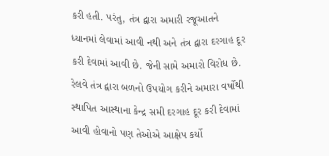કરી હતી. પરંતુ, તંત્ર દ્વારા અમારી રજૂઆતને ધ્યાનમાં લેવામાં આવી નથી અને તંત્ર દ્વારા દરગાહ દૂર કરી દેવામાં આવી છે. જેની સામે અમારો વિરોધ છે. રેલવે તંત્ર દ્વારા બળનો ઉપયોગ કરીને અમારા વર્ષોથી સ્થાપિત આસ્થાના કેન્દ્ર સમી દરગાહ દૂર કરી દેવામાં આવી હોવાનો પણ તેઓએ આક્ષેપ કર્યો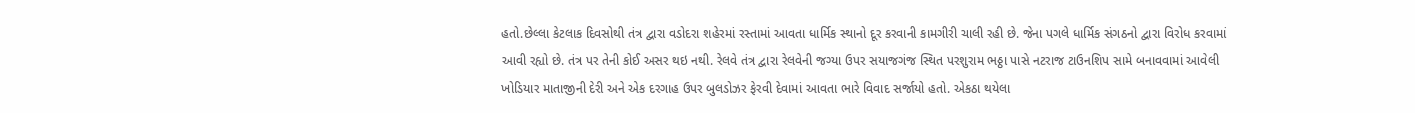હતો.છેલ્લા કેટલાક દિવસોથી તંત્ર દ્વારા વડોદરા શહેરમાં રસ્તામાં આવતા ધાર્મિક સ્થાનો દૂર કરવાની કામગીરી ચાલી રહી છે. જેના પગલે ધાર્મિક સંગઠનો દ્વારા વિરોધ કરવામાં આવી રહ્યો છે. તંત્ર પર તેની કોઈ અસર થઇ નથી. રેલવે તંત્ર દ્વારા રેલવેની જગ્યા ઉપર સયાજગંજ સ્થિત પરશુરામ ભઠ્ઠા પાસે નટરાજ ટાઉનશિપ સામે બનાવવામાં આવેલી ખોડિયાર માતાજીની દેરી અને એક દરગાહ ઉપર બુલડોઝર ફેરવી દેવામાં આવતા ભારે વિવાદ સર્જાયો હતો. એકઠા થયેલા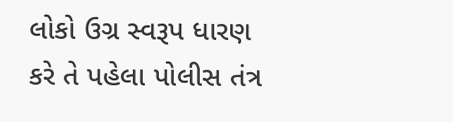લોકો ઉગ્ર સ્વરૂપ ધારણ કરે તે પહેલા પોલીસ તંત્ર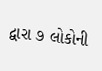દ્વારા ૭ લોકોની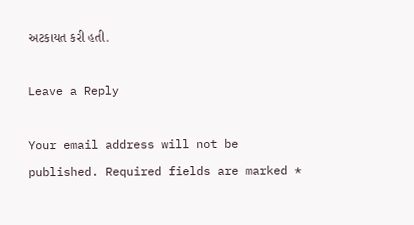અટકાયત કરી હતી.

Leave a Reply

Your email address will not be published. Required fields are marked *